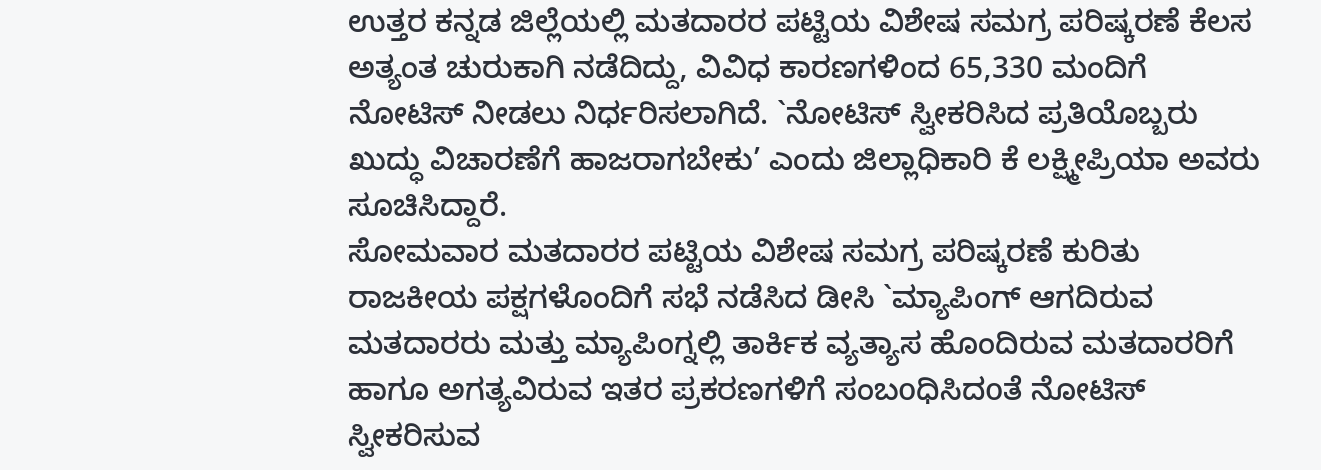ಉತ್ತರ ಕನ್ನಡ ಜಿಲ್ಲೆಯಲ್ಲಿ ಮತದಾರರ ಪಟ್ಟಿಯ ವಿಶೇಷ ಸಮಗ್ರ ಪರಿಷ್ಕರಣೆ ಕೆಲಸ ಅತ್ಯಂತ ಚುರುಕಾಗಿ ನಡೆದಿದ್ದು, ವಿವಿಧ ಕಾರಣಗಳಿಂದ 65,330 ಮಂದಿಗೆ ನೋಟಿಸ್ ನೀಡಲು ನಿರ್ಧರಿಸಲಾಗಿದೆ. `ನೋಟಿಸ್ ಸ್ವೀಕರಿಸಿದ ಪ್ರತಿಯೊಬ್ಬರು ಖುದ್ಧು ವಿಚಾರಣೆಗೆ ಹಾಜರಾಗಬೇಕು’ ಎಂದು ಜಿಲ್ಲಾಧಿಕಾರಿ ಕೆ ಲಕ್ಷ್ಮೀಪ್ರಿಯಾ ಅವರು ಸೂಚಿಸಿದ್ದಾರೆ.
ಸೋಮವಾರ ಮತದಾರರ ಪಟ್ಟಿಯ ವಿಶೇಷ ಸಮಗ್ರ ಪರಿಷ್ಕರಣೆ ಕುರಿತು ರಾಜಕೀಯ ಪಕ್ಷಗಳೊಂದಿಗೆ ಸಭೆ ನಡೆಸಿದ ಡೀಸಿ `ಮ್ಯಾಪಿಂಗ್ ಆಗದಿರುವ ಮತದಾರರು ಮತ್ತು ಮ್ಯಾಪಿಂಗ್ನಲ್ಲಿ ತಾರ್ಕಿಕ ವ್ಯತ್ಯಾಸ ಹೊಂದಿರುವ ಮತದಾರರಿಗೆ ಹಾಗೂ ಅಗತ್ಯವಿರುವ ಇತರ ಪ್ರಕರಣಗಳಿಗೆ ಸಂಬoಧಿಸಿದoತೆ ನೋಟಿಸ್ ಸ್ವೀಕರಿಸುವ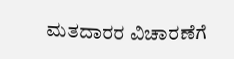ಮತದಾರರ ವಿಚಾರಣೆಗೆ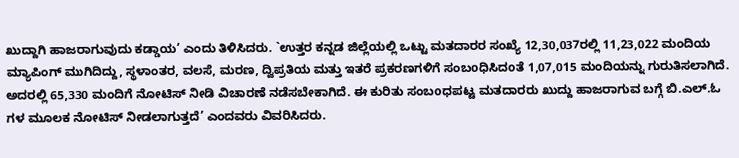ಖುದ್ದಾಗಿ ಹಾಜರಾಗುವುದು ಕಡ್ಡಾಯ’ ಎಂದು ತಿಳಿಸಿದರು. `ಉತ್ತರ ಕನ್ನಡ ಜಿಲ್ಲೆಯಲ್ಲಿ ಒಟ್ಟು ಮತದಾರರ ಸಂಖ್ಯೆ 12,30,037ರಲ್ಲಿ 11,23,022 ಮಂದಿಯ ಮ್ಯಾಪಿಂಗ್ ಮುಗಿದಿದ್ದು, ಸ್ಥಳಾಂತರ, ವಲಸೆ, ಮರಣ, ದ್ವಿಪ್ರತಿಯ ಮತ್ತು ಇತರೆ ಪ್ರಕರಣಗಳಿಗೆ ಸಂಬoಧಿಸಿದoತೆ 1,07,015 ಮಂದಿಯನ್ನು ಗುರುತಿಸಲಾಗಿದೆ. ಅದರಲ್ಲಿ 65,330 ಮಂದಿಗೆ ನೋಟಿಸ್ ನೀಡಿ ವಿಚಾರಣೆ ನಡೆಸಬೇಕಾಗಿದೆ. ಈ ಕುರಿತು ಸಂಬoಧಪಟ್ಟ ಮತದಾರರು ಖುದ್ದು ಹಾಜರಾಗುವ ಬಗ್ಗೆ ಬಿ.ಎಲ್.ಓ ಗಳ ಮೂಲಕ ನೋಟಿಸ್ ನೀಡಲಾಗುತ್ತದೆ’ ಎಂದವರು ವಿವರಿಸಿದರು.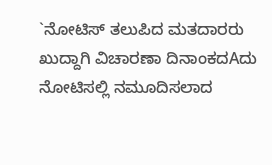`ನೋಟಿಸ್ ತಲುಪಿದ ಮತದಾರರು ಖುದ್ದಾಗಿ ವಿಚಾರಣಾ ದಿನಾಂಕದAದು ನೋಟಿಸಲ್ಲಿ ನಮೂದಿಸಲಾದ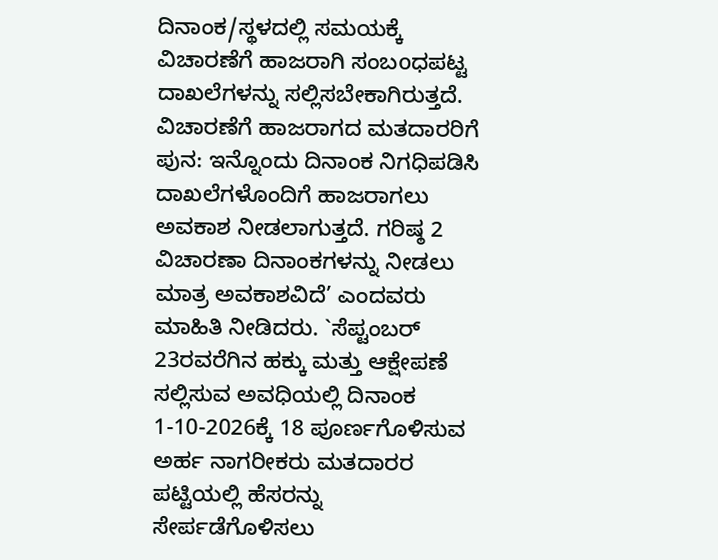ದಿನಾಂಕ/ಸ್ಥಳದಲ್ಲಿ ಸಮಯಕ್ಕೆ ವಿಚಾರಣೆಗೆ ಹಾಜರಾಗಿ ಸಂಬoಧಪಟ್ಟ ದಾಖಲೆಗಳನ್ನು ಸಲ್ಲಿಸಬೇಕಾಗಿರುತ್ತದೆ. ವಿಚಾರಣೆಗೆ ಹಾಜರಾಗದ ಮತದಾರರಿಗೆ ಪುನ: ಇನ್ನೊಂದು ದಿನಾಂಕ ನಿಗಧಿಪಡಿಸಿ ದಾಖಲೆಗಳೊಂದಿಗೆ ಹಾಜರಾಗಲು ಅವಕಾಶ ನೀಡಲಾಗುತ್ತದೆ. ಗರಿಷ್ಠ 2 ವಿಚಾರಣಾ ದಿನಾಂಕಗಳನ್ನು ನೀಡಲು ಮಾತ್ರ ಅವಕಾಶವಿದೆ’ ಎಂದವರು ಮಾಹಿತಿ ನೀಡಿದರು. `ಸೆಪ್ಟಂಬರ್ 23ರವರೆಗಿನ ಹಕ್ಕು ಮತ್ತು ಆಕ್ಷೇಪಣೆ ಸಲ್ಲಿಸುವ ಅವಧಿಯಲ್ಲಿ ದಿನಾಂಕ 1-10-2026ಕ್ಕೆ 18 ಪೂರ್ಣಗೊಳಿಸುವ ಅರ್ಹ ನಾಗರೀಕರು ಮತದಾರರ ಪಟ್ಟಿಯಲ್ಲಿ ಹೆಸರನ್ನು ಸೇರ್ಪಡೆಗೊಳಿಸಲು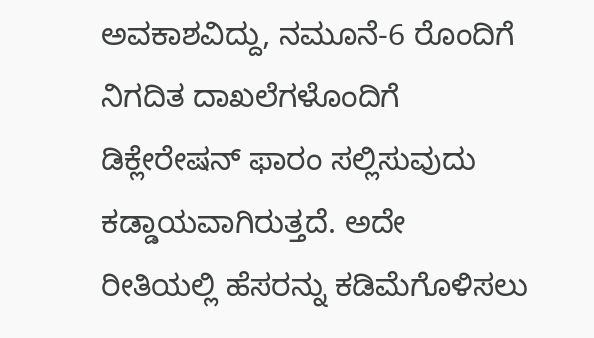ಅವಕಾಶವಿದ್ದು, ನಮೂನೆ-6 ರೊಂದಿಗೆ ನಿಗದಿತ ದಾಖಲೆಗಳೊಂದಿಗೆ ಡಿಕ್ಲೇರೇಷನ್ ಫಾರಂ ಸಲ್ಲಿಸುವುದು ಕಡ್ಡಾಯವಾಗಿರುತ್ತದೆ. ಅದೇ ರೀತಿಯಲ್ಲಿ ಹೆಸರನ್ನು ಕಡಿಮೆಗೊಳಿಸಲು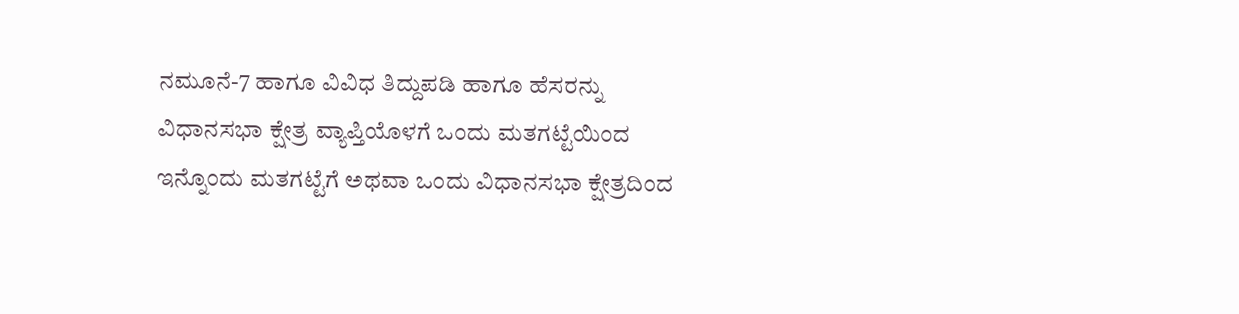ನಮೂನೆ-7 ಹಾಗೂ ವಿವಿಧ ತಿದ್ದುಪಡಿ ಹಾಗೂ ಹೆಸರನ್ನು ವಿಧಾನಸಭಾ ಕ್ಷೇತ್ರ ವ್ಯಾಪ್ತಿಯೊಳಗೆ ಒಂದು ಮತಗಟ್ಟೆಯಿಂದ ಇನ್ನೊಂದು ಮತಗಟ್ಟೆಗೆ ಅಥವಾ ಒಂದು ವಿಧಾನಸಭಾ ಕ್ಷೇತ್ರದಿಂದ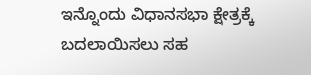ಇನ್ನೊಂದು ವಿಧಾನಸಭಾ ಕ್ಷೇತ್ರಕ್ಕೆ ಬದಲಾಯಿಸಲು ಸಹ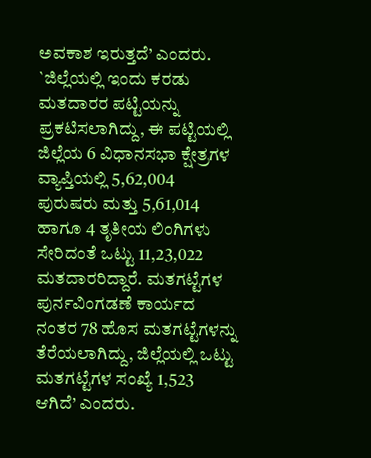ಅವಕಾಶ ಇರುತ್ತದೆ’ ಎಂದರು.
`ಜಿಲ್ಲೆಯಲ್ಲಿ ಇಂದು ಕರಡು ಮತದಾರರ ಪಟ್ಟಿಯನ್ನು ಪ್ರಕಟಿಸಲಾಗಿದ್ದು, ಈ ಪಟ್ಟಿಯಲ್ಲಿ ಜಿಲ್ಲೆಯ 6 ವಿಧಾನಸಭಾ ಕ್ಷೇತ್ರಗಳ ವ್ಯಾಪ್ತಿಯಲ್ಲಿ 5,62,004 ಪುರುಷರು ಮತ್ತು 5,61,014 ಹಾಗೂ 4 ತೃತೀಯ ಲಿಂಗಿಗಳು ಸೇರಿದಂತೆ ಒಟ್ಟು 11,23,022 ಮತದಾರರಿದ್ದಾರೆ. ಮತಗಟ್ಟೆಗಳ ಪುರ್ನವಿಂಗಡಣೆ ಕಾರ್ಯದ ನಂತರ 78 ಹೊಸ ಮತಗಟ್ಟೆಗಳನ್ನು ತೆರೆಯಲಾಗಿದ್ದು, ಜಿಲ್ಲೆಯಲ್ಲಿ ಒಟ್ಟು ಮತಗಟ್ಟೆಗಳ ಸಂಖ್ಯೆ 1,523 ಆಗಿದೆ’ ಎಂದರು.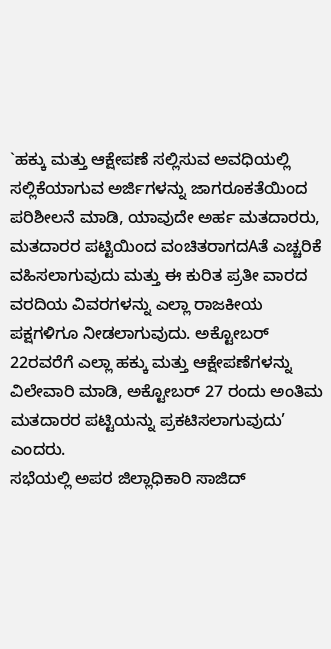`ಹಕ್ಕು ಮತ್ತು ಆಕ್ಷೇಪಣೆ ಸಲ್ಲಿಸುವ ಅವಧಿಯಲ್ಲಿ ಸಲ್ಲಿಕೆಯಾಗುವ ಅರ್ಜಿಗಳನ್ನು ಜಾಗರೂಕತೆಯಿಂದ ಪರಿಶೀಲನೆ ಮಾಡಿ, ಯಾವುದೇ ಅರ್ಹ ಮತದಾರರು, ಮತದಾರರ ಪಟ್ಟಿಯಿಂದ ವಂಚಿತರಾಗದAತೆ ಎಚ್ಚರಿಕೆ ವಹಿಸಲಾಗುವುದು ಮತ್ತು ಈ ಕುರಿತ ಪ್ರತೀ ವಾರದ ವರದಿಯ ವಿವರಗಳನ್ನು ಎಲ್ಲಾ ರಾಜಕೀಯ ಪಕ್ಷಗಳಿಗೂ ನೀಡಲಾಗುವುದು. ಅಕ್ಟೋಬರ್ 22ರವರೆಗೆ ಎಲ್ಲಾ ಹಕ್ಕು ಮತ್ತು ಆಕ್ಷೇಪಣೆಗಳನ್ನು ವಿಲೇವಾರಿ ಮಾಡಿ, ಅಕ್ಟೋಬರ್ 27 ರಂದು ಅಂತಿಮ ಮತದಾರರ ಪಟ್ಟಿಯನ್ನು ಪ್ರಕಟಿಸಲಾಗುವುದು’ ಎಂದರು.
ಸಭೆಯಲ್ಲಿ ಅಪರ ಜಿಲ್ಲಾಧಿಕಾರಿ ಸಾಜಿದ್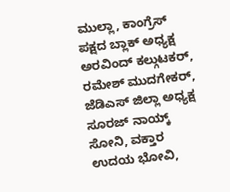ಮುಲ್ಲಾ, ಕಾಂಗ್ರೆಸ್ ಪಕ್ಷದ ಬ್ಲಾಕ್ ಅಧ್ಯಕ್ಷ ಅರವಿಂದ್ ಕಲ್ಗುಟಕರ್, ರಮೇಶ್ ಮುದಗೇಕರ್, ಜೆಡಿಎಸ್ ಜಿಲ್ಲಾ ಅಧ್ಯಕ್ಷ ಸೂರಜ್ ನಾಯ್ಕ್ ಸೋನಿ, ವಕ್ತಾರ ಉದಯ ಭೋವಿ,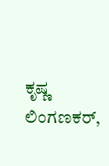ಕೃಷ್ಣ ಲಿಂಗಣಕರ್,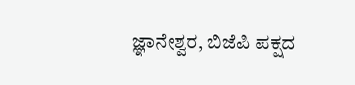ಜ್ಞಾನೇಶ್ವರ, ಬಿಜೆಪಿ ಪಕ್ಷದ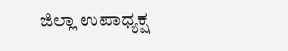ಜಿಲ್ಲಾ ಉಪಾಧ್ಯಕ್ಷ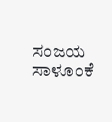ಸಂಜಯ ಸಾಳೂಂಕೆ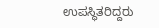ಉಪಸ್ಥಿತರಿದ್ದರು